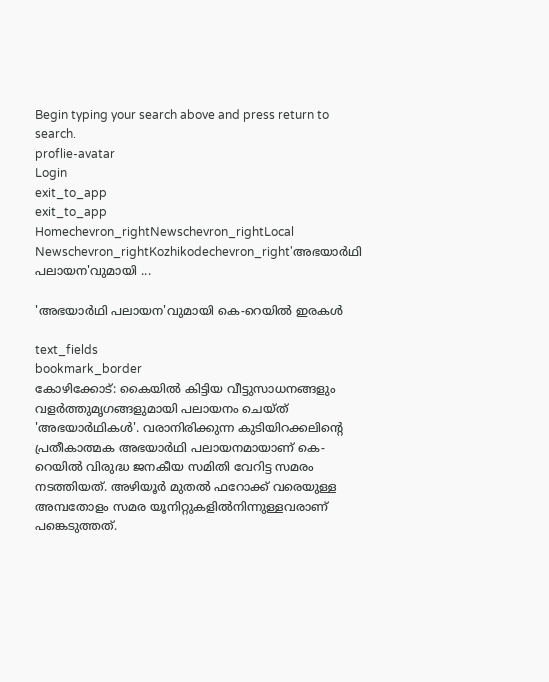Begin typing your search above and press return to search.
proflie-avatar
Login
exit_to_app
exit_to_app
Homechevron_rightNewschevron_rightLocal Newschevron_rightKozhikodechevron_right'അഭയാർഥി പലായന'വുമായി ...

'അഭയാർഥി പലായന'വുമായി കെ-റെയിൽ ഇരകൾ

text_fields
bookmark_border
കോഴിക്കോട്: കൈയിൽ കിട്ടിയ വീട്ടുസാധനങ്ങളും വളർത്തുമൃഗങ്ങളുമായി പലായനം ചെയ്ത് 'അഭയാർഥികൾ'. വരാനിരിക്കുന്ന കുടിയിറക്കലിന്‍റെ പ്രതീകാത്മക അഭയാർഥി പലായനമായാണ് കെ- റെയിൽ വിരുദ്ധ ജനകീയ സമിതി വേറിട്ട സമരം നടത്തിയത്. അഴിയൂർ മുതൽ ഫറോക്ക് വരെയുള്ള അമ്പതോളം സമര യൂനിറ്റുകളിൽനിന്നുള്ളവരാണ് പങ്കെടുത്തത്.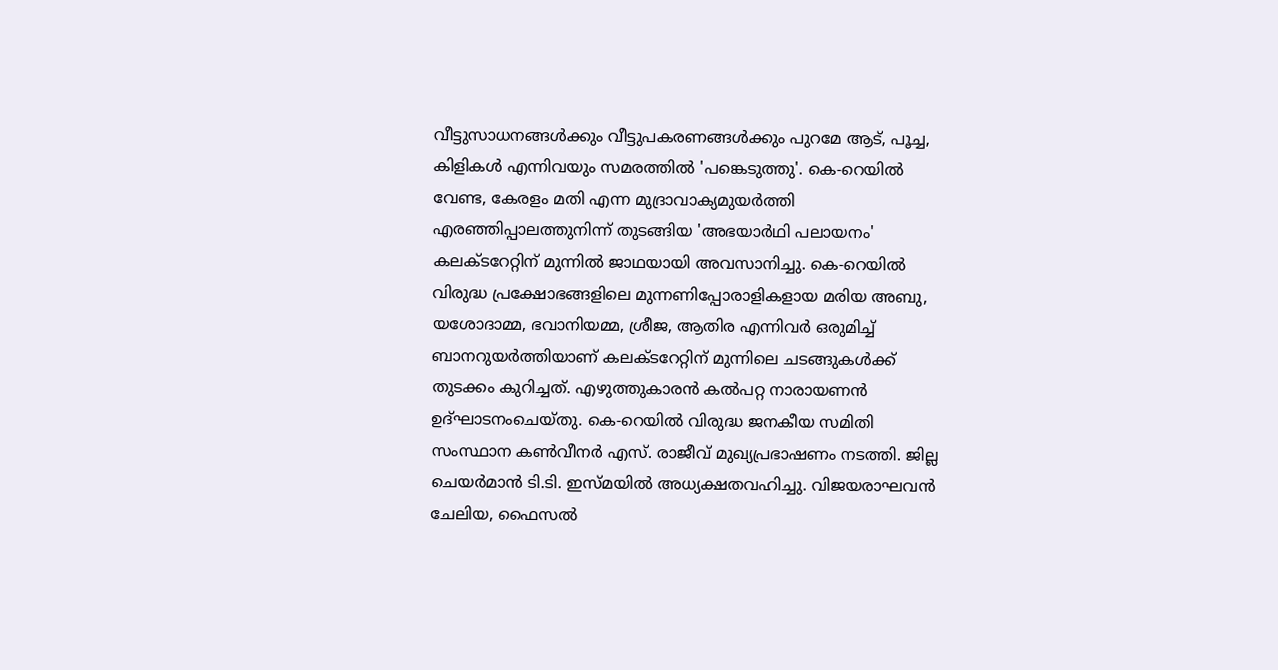വീട്ടുസാധനങ്ങൾക്കും വീട്ടുപകരണങ്ങൾക്കും പുറമേ ആട്, പൂച്ച, കിളികൾ എന്നിവയും സമരത്തിൽ 'പങ്കെടുത്തു'. കെ-റെയിൽ വേണ്ട, കേരളം മതി എന്ന മുദ്രാവാക്യമുയർത്തി എരഞ്ഞിപ്പാലത്തുനിന്ന് തുടങ്ങിയ 'അഭയാർഥി പലായനം' കലക്ടറേറ്റിന് മുന്നിൽ ജാഥയായി അവസാനിച്ചു. കെ-റെയിൽ വിരുദ്ധ പ്രക്ഷോഭങ്ങളിലെ മുന്നണിപ്പോരാളികളായ മരിയ അബു, യശോദാമ്മ, ഭവാനിയമ്മ, ശ്രീജ, ആതിര എന്നിവർ ഒരുമിച്ച് ബാനറുയർത്തിയാണ് കലക്ടറേറ്റിന് മുന്നിലെ ചടങ്ങുകൾക്ക് തുടക്കം കുറിച്ചത്. എഴുത്തുകാരൻ കൽപറ്റ നാരായണൻ ഉദ്ഘാടനംചെയ്തു. കെ-റെയിൽ വിരുദ്ധ ജനകീയ സമിതി സംസ്ഥാന കൺവീനർ എസ്. രാജീവ് മുഖ്യപ്രഭാഷണം നടത്തി. ജില്ല ചെയർമാൻ ടി.ടി. ഇസ്മയിൽ അധ്യക്ഷതവഹിച്ചു. വിജയരാഘവൻ ചേലിയ, ഫൈസൽ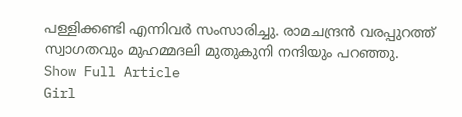പള്ളിക്കണ്ടി എന്നിവർ സംസാരിച്ചു. രാമചന്ദ്രൻ വരപ്പുറത്ത് സ്വാഗതവും മുഹമ്മദലി മുതുകുനി നന്ദിയും പറഞ്ഞു.
Show Full Article
Girl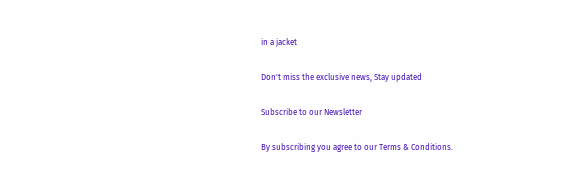in a jacket

Don't miss the exclusive news, Stay updated

Subscribe to our Newsletter

By subscribing you agree to our Terms & Conditions.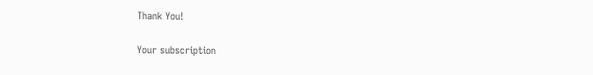Thank You!

Your subscription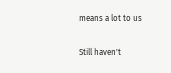means a lot to us

Still haven't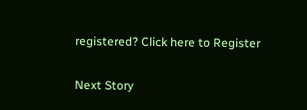registered? Click here to Register

Next Story